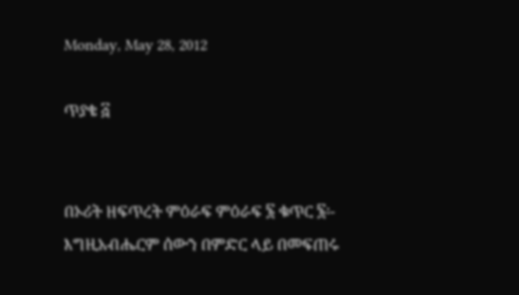Monday, May 28, 2012

ጥያቄ ፭


በኦሪት ዘፍጥረት ምዕራፍ ምዕራፍ ፮ ቁጥር ፮፡- እግዚአብሔርም ሰውን በምድር ላይ በመፍጠሩ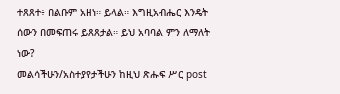ተጸጸተ፥ በልቡም አዘነ። ይላል። እግዚአብሔር እንዴት ሰውን በመፍጠሩ ይጸጸታል። ይህ አባባል ምን ለማለት ነው?
መልሳችሁን/አስተያየታችሁን ከዚህ ጽሑፍ ሥር post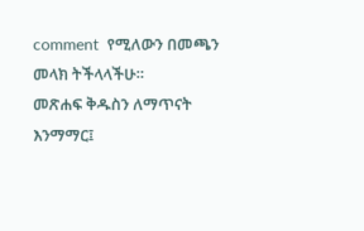comment  የሚለውን በመጫን መላክ ትችላላችሁ።
መጽሐፍ ቅዱስን ለማጥናት እንማማር፤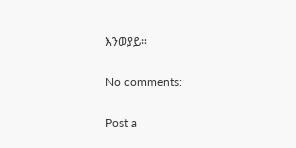እንወያይ።

No comments:

Post a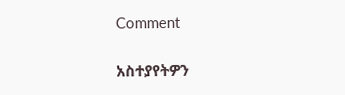Comment

አስተያየትዎን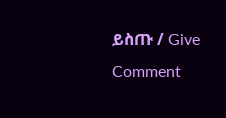ይስጡ / Give Comment